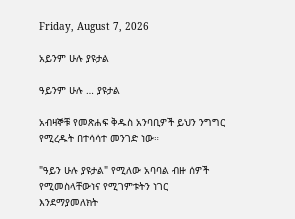Friday, August 7, 2026

አይንም ሁሉ ያዩታል

ዓይንም ሁሉ … ያዩታል

አብዛኞቹ የመጽሐፍ ቅዱስ አንባቢዎች ይህን ንግግር የሚረዱት በተሳሳተ መንገድ ነው።

"ዓይን ሁሉ ያዩታል" የሚለው አባባል ብዙ ሰዎች የሚመስላቸውነና የሚገምቱትን ነገር እንደማያመለክት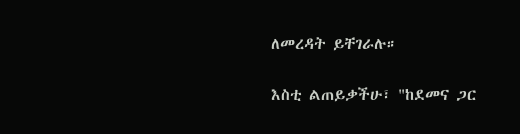ለመረዳት ይቸገራሉ።

እስቲ ልጠይቃችሁ፣ "ከደመና ጋር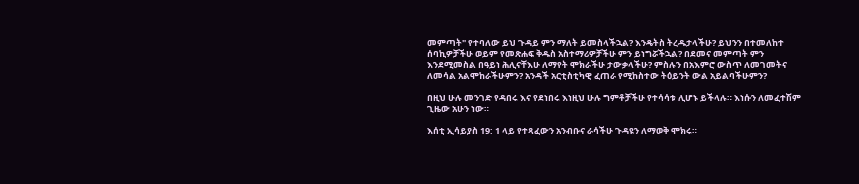መምጣት" የተባለው ይህ ጉዳይ ምን ማለት ይመስላችኋል? እንዴትስ ትረዱታላችሁ? ይህንን በተመለከተ ሰባኪዎቻችሁ ወይም የመጽሐፍ ቅዱስ አስተማሪዎቻችሁ ምን ይነግሯችኋል? በደመና መምጣት ምን እንደሚመስል በዓይነ ሕሊናቸእሁ ለማየት ሞክራችሁ ታውቃላችሁ? ምስሉን በአእምሮ ውስጥ ለመገመትና ለመሳል አልሞከራችሁምን? አንዳች አርቲስቲካዊ ፈጠራ የሚከስተው ትዕይንት ውል አይልባችሁምን?

በዚህ ሁሉ መንገድ የዳበሩ እና የደነበሩ እነዚህ ሁሉ ግምቶቻችሁ የተሳሳቱ ሊሆኑ ይችላሉ። እነሱን ለመፈተሽም ጊዜው አሁን ነው።

እሰቲ ኢሳይያስ 19: 1 ላይ የተጻፈውን አንብቡና ራሳችሁ ጉዳዩን ለማወቅ ሞክሩ።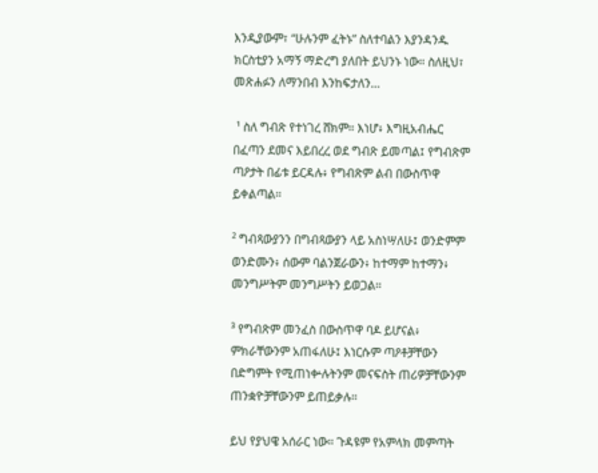እንዲያውም፣ “ሁሉንም ፈትኑ” ስለተባልን እያንዳንዱ ክርስቲያን አማኝ ማድረግ ያለበት ይህንኑ ነው። ስለዚህ፣ መጽሐፉን ለማንበብ እንከፍታለን…

 ¹ ስለ ግብጽ የተነገረ ሸክም። እነሆ፥ እግዚአብሔር በፈጣን ደመና እይበረረ ወደ ግብጽ ይመጣል፤ የግብጽም ጣዖታት በፊቱ ይርዳሉ፥ የግብጽም ልብ በውስጥዋ ይቀልጣል።

² ግብጻውያንን በግብጻውያን ላይ አስነሣለሁ፤ ወንድምም ወንድሙን፥ ሰውም ባልንጀራውን፥ ከተማም ከተማን፥ መንግሥትም መንግሥትን ይወጋል።

³ የግብጽም መንፈስ በውስጥዋ ባዶ ይሆናል፥ ምክራቸውንም አጠፋለሁ፤ እነርሱም ጣዖቶቻቸውን በድግምት የሚጠነቍሉትንም መናፍስት ጠሪዎቻቸውንም ጠንቋዮቻቸውንም ይጠይቃሉ።

ይህ የያህዌ አሰራር ነው። ጉዳዩም የአምላክ መምጣት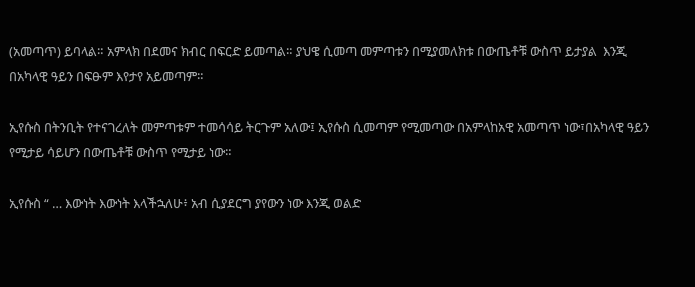(አመጣጥ) ይባላል። አምላክ በደመና ክብር በፍርድ ይመጣል። ያህዌ ሲመጣ መምጣቱን በሚያመለክቱ በውጤቶቹ ውስጥ ይታያል  እንጂ በአካላዊ ዓይን በፍፁም እየታየ አይመጣም።

ኢየሱስ በትንቢት የተናገረለት መምጣቱም ተመሳሳይ ትርጉም አለው፤ ኢየሱስ ሲመጣም የሚመጣው በአምላከአዊ አመጣጥ ነው፣በአካላዊ ዓይን የሚታይ ሳይሆን በውጤቶቹ ውስጥ የሚታይ ነው።

ኢየሱስ “ … እውነት እውነት እላችኋለሁ፥ አብ ሲያደርግ ያየውን ነው እንጂ ወልድ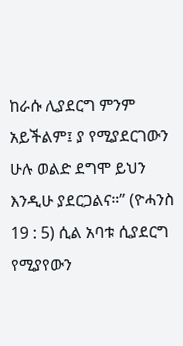ከራሱ ሊያደርግ ምንም አይችልም፤ ያ የሚያደርገውን ሁሉ ወልድ ደግሞ ይህን እንዲሁ ያደርጋልና።” (ዮሓንስ 19 : 5) ሲል አባቱ ሲያደርግ የሚያየውን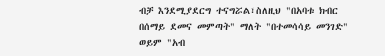ብቻ እንደሚያደርግ ተናግሯል፣ስለዚህ "በአባቱ ክብር በሰማይ ደመና መምጣት" ማለት "በተመሳሳይ መንገድ" ወይም "አብ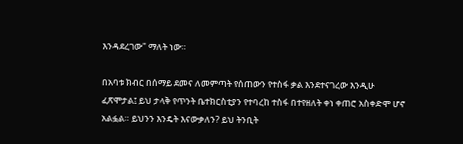እንዳደረገው" ማለት ነው።

በአባቱ ክብር በሰማይ ደመና ለመምጣት የሰጠውን የተስፋ ቃል እንደተናገረው እንዲሁ ፈጽሞታል፤ ይህ ታላቅ የጥንት ቤተክርስቲያን የተባረከ ተስፋ በተየዘለት ቀነ ቀጠሮ አስቀድሞ ሆኖ አልፏል። ይህንን እንዴት እናውቃለን? ይህ ትንቢት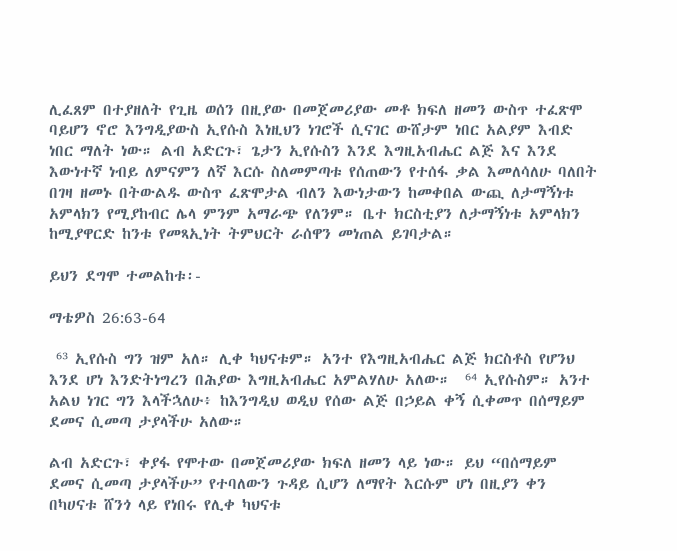ሊፈጸም በተያዘለት የጊዜ ወሰን በዚያው በመጀመሪያው መቶ ክፍለ ዘመን ውስጥ ተፈጽሞ ባይሆን ኖሮ እንግዲያውስ ኢየሱስ እነዚህን ነገሮች ሲናገር ውሸታም ነበር አልያም እብድ ነበር ማለት ነው። ልብ አድርጉ፣ ጌታን ኢየሱስን እንደ እግዚአብሔር ልጅ እና እንደ እውነተኛ ነብይ ለምናምን ለኛ እርሱ ስለመምጣቱ የሰጠውን የተሰፋ ቃል እመለሳለሁ ባለበት በገዛ ዘመኑ በትውልዱ ውስጥ ፈጽሞታል ብለን እውነታውን ከመቀበል ውጪ ለታማኝነቱ አምላክን የሚያከብር ሌላ ምንም አማራጭ የለንም። ቤተ ክርስቲያን ለታማኝነቱ አምላክን ከሚያዋርድ ከንቱ የመጻኢነት ትምህርት ራሰዋን መነጠል ይገባታል።

ይህን ደግሞ ተመልከቱ፡-

ማቴዎስ 26:63-64

 ⁶³ ኢየሱስ ግን ዝም አለ። ሊቀ ካህናቱም። አንተ የእግዚአብሔር ልጅ ክርስቶስ የሆንህ እንደ ሆነ እንድትነግረን በሕያው እግዚአብሔር አምልሃለሁ አለው።  ⁶⁴ ኢየሱስም። አንተ አልህ ነገር ግን እላችኋለሁ፥ ከእንግዲህ ወዲህ የሰው ልጅ በኃይል ቀኝ ሲቀመጥ በሰማይም ደመና ሲመጣ ታያላችሁ አለው።

ልብ አድርጉ፣ ቀያፋ የሞተው በመጀመሪያው ክፍለ ዘመን ላይ ነው። ይህ “በሰማይም ደመና ሲመጣ ታያላችሁ” የተባለውን ጉዳይ ሲሆን ለማየት እርሱም ሆነ በዚያን ቀን በካሀናቱ ሸንጎ ላይ የነበሩ የሊቀ ካህናቱ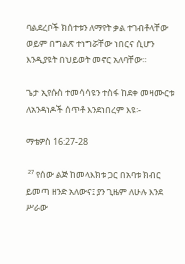ባልደረቦች ክሰተቱን ለማየት ቃል ተገብቶላቸው ወይም በግልጽ ተነግሯቸው ነበርና ሲሆን እንዲያዩት በህይወት መኖር አለባቸው።

ጌታ ኢየሱስ ተመሳሳዩን ተስፋ ከደቀ መዛሙርቱ ለአንዳነዶች ሰጥቶ እንደነበረም እዩ፡-

ማቴዎስ 16:27-28

 ²⁷ የሰው ልጅ ከመላእክቱ ጋር በአባቱ ክብር ይመጣ ዘንድ አለውና፤ ያን ጊዜም ለሁሉ እንደ ሥራው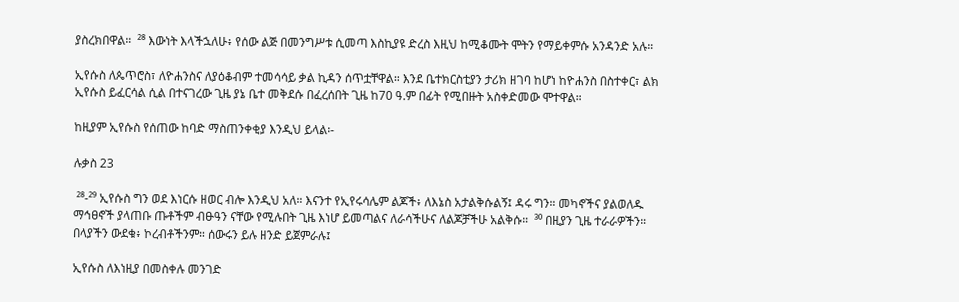ያስረክበዋል።  ²⁸ እውነት እላችኋለሁ፥ የሰው ልጅ በመንግሥቱ ሲመጣ እስኪያዩ ድረስ እዚህ ከሚቆሙት ሞትን የማይቀምሱ አንዳንድ አሉ።

ኢየሱስ ለጴጥሮስ፣ ለዮሐንስና ለያዕቆብም ተመሳሳይ ቃል ኪዳን ሰጥቷቸዋል። እንደ ቤተክርስቲያን ታሪክ ዘገባ ከሆነ ከዮሐንስ በስተቀር፣ ልክ ኢየሱስ ይፈርሳል ሲል በተናገረው ጊዜ ያኔ ቤተ መቅደሱ በፈረሰበት ጊዜ ከ70 ዓ.ም በፊት የሚበዙት አስቀድመው ሞተዋል።

ከዚያም ኢየሱስ የሰጠው ከባድ ማስጠንቀቂያ እንዲህ ይላል፡-

ሉቃስ 23

 ²⁸-²⁹ ኢየሱስ ግን ወደ እነርሱ ዘወር ብሎ እንዲህ አለ። እናንተ የኢየሩሳሌም ልጆች፥ ለእኔስ አታልቅሱልኝ፤ ዳሩ ግን። መካኖችና ያልወለዱ ማኅፀኖች ያላጠቡ ጡቶችም ብፁዓን ናቸው የሚሉበት ጊዜ እነሆ ይመጣልና ለራሳችሁና ለልጆቻችሁ አልቅሱ።  ³⁰ በዚያን ጊዜ ተራራዎችን። በላያችን ውደቁ፥ ኮረብቶችንም። ሰውሩን ይሉ ዘንድ ይጀምራሉ፤

ኢየሱስ ለእነዚያ በመስቀሉ መንገድ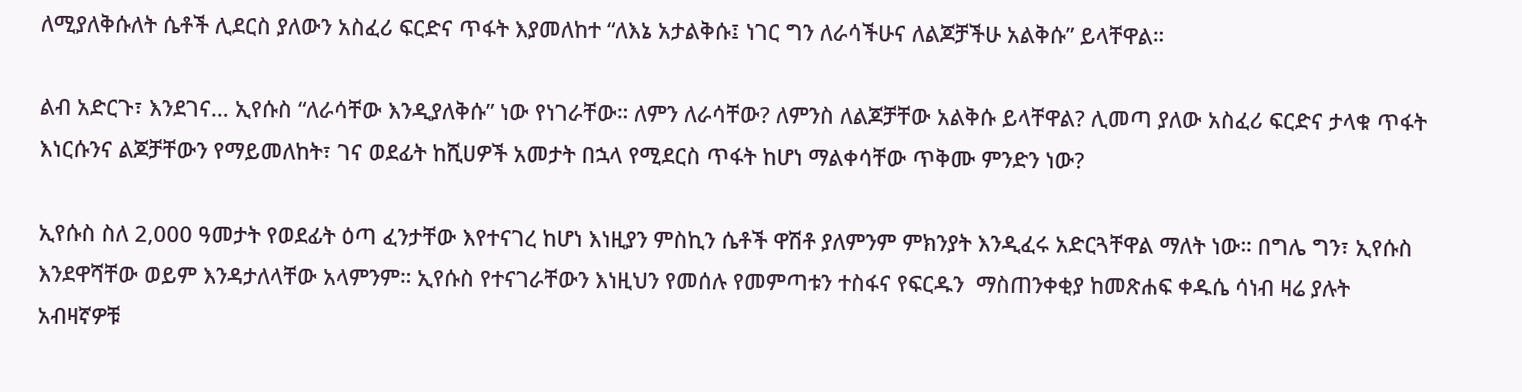ለሚያለቅሱለት ሴቶች ሊደርስ ያለውን አስፈሪ ፍርድና ጥፋት እያመለከተ “ለእኔ አታልቅሱ፤ ነገር ግን ለራሳችሁና ለልጆቻችሁ አልቅሱ” ይላቸዋል።

ልብ አድርጉ፣ እንደገና… ኢየሱስ “ለራሳቸው እንዲያለቅሱ” ነው የነገራቸው። ለምን ለራሳቸው? ለምንስ ለልጆቻቸው አልቅሱ ይላቸዋል? ሊመጣ ያለው አስፈሪ ፍርድና ታላቁ ጥፋት እነርሱንና ልጆቻቸውን የማይመለከት፣ ገና ወደፊት ከሺሀዎች አመታት በኋላ የሚደርስ ጥፋት ከሆነ ማልቀሳቸው ጥቅሙ ምንድን ነው?

ኢየሱስ ስለ 2,000 ዓመታት የወደፊት ዕጣ ፈንታቸው እየተናገረ ከሆነ እነዚያን ምስኪን ሴቶች ዋሽቶ ያለምንም ምክንያት እንዲፈሩ አድርጓቸዋል ማለት ነው። በግሌ ግን፣ ኢየሱስ እንደዋሻቸው ወይም እንዳታለላቸው አላምንም። ኢየሱስ የተናገራቸውን እነዚህን የመሰሉ የመምጣቱን ተስፋና የፍርዱን  ማስጠንቀቂያ ከመጽሐፍ ቀዱሴ ሳነብ ዛሬ ያሉት አብዛኛዎቹ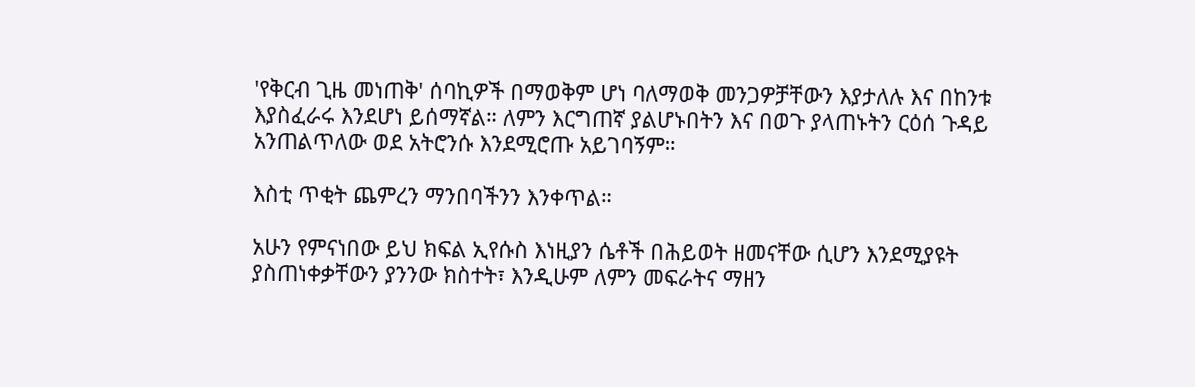'የቅርብ ጊዜ መነጠቅ' ሰባኪዎች በማወቅም ሆነ ባለማወቅ መንጋዎቻቸውን እያታለሉ እና በከንቱ እያስፈራሩ እንደሆነ ይሰማኛል። ለምን እርግጠኛ ያልሆኑበትን እና በወጉ ያላጠኑትን ርዕሰ ጉዳይ አንጠልጥለው ወደ አትሮንሱ እንደሚሮጡ አይገባኝም።

እስቲ ጥቂት ጨምረን ማንበባችንን እንቀጥል።

አሁን የምናነበው ይህ ክፍል ኢየሱስ እነዚያን ሴቶች በሕይወት ዘመናቸው ሲሆን እንደሚያዩት ያስጠነቀቃቸውን ያንንው ክስተት፣ እንዲሁም ለምን መፍራትና ማዘን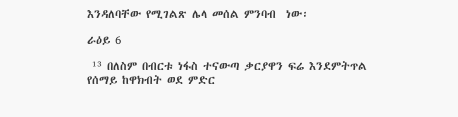እንዳለባቸው የሚገልጽ ሌላ መሰል ምንባብ  ነው፡

ራዕይ 6

 ¹³ በለስም በብርቱ ነፋስ ተናውጣ ቃርያዋን ፍሬ እንደምትጥል የሰማይ ከዋክብት ወደ ምድር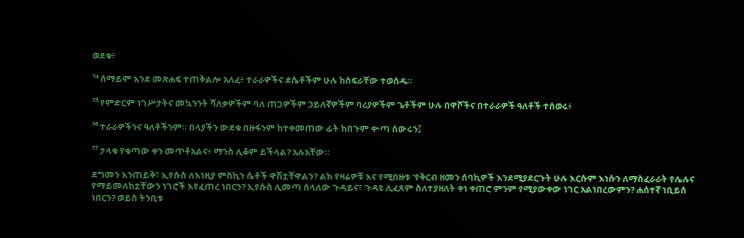ወደቁ፥

¹⁴ ሰማይም እንደ መጽሐፍ ተጠቅልሎ አለፈ፥ ተራራዎችና ደሴቶችም ሁሉ ከስፍራቸው ተወሰዱ።

¹⁵ የምድርም ነገሥታትና መኳንንት ሻለቃዎችም ባለ ጠጋዎችም ኃይለኛዎችም ባሪያዎችም ጌቶችም ሁሉ በዋሾችና በተራራዎች ዓለቶች ተሰወሩ፥

¹⁶ ተራራዎችንና ዓለቶችንም። በላያችን ውደቁ በዙፋንም ከተቀመጠው ፊት ከበጉም ቍጣ ሰውሩን፤

¹⁷ ታላቁ የቁጣው ቀን መጥቶአልና፥ ማንስ ሊቆም ይችላል? አሉአቸው።

ደግመን እንጠይቅ፣ ኢየሱስ ለእነዚያ ምስኪን ሴቶች ዋሽቷቸዋልን? ልክ የዛሬዎቹ እና የሚበዙቱ 'የቅርብ ዘመን ሰባኪዎች እንደሚያደርጉት ሁሉ እርሱም እነሱን ለማስፈራራት የሌሉና የማይመለከቷቸውን ነገሮች እየፈጠረ ነበርን? ኢየሱስ ሊመጣ ሰላለው ጉዳይና፣ ጉዳዩ ሊፈጸም ስለተያዘለት ቀነ ቀጠሮ ምንም የሚያውቀው ነገር አልነበረውምን? ሐሰተኛ ነቢይሰ ነበርን? ወይስ ትንቢቱ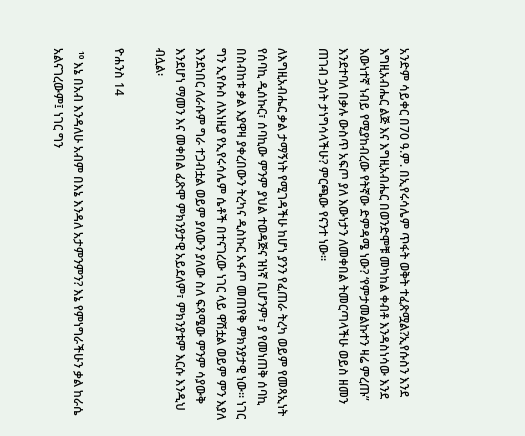አንድም ሳይቀር በ70 ዓ.ም. በኢየሩሳሌም ጥፋት ወቅት ተፈጽሟል?ኢየሱስን እንደ እግዚአብሔር ልጅ እና እግዚአብሔር በወንድሞቹ መካከል ቀብቶ እንዳስነሳው እንደ እውነተኛ ነብይ የሚያከብረው የትኛው ድምዳሜ ነው? ‘የምታመልኩተን ዛሬ ምረጡ” እንደተባለ በቃሉ ውስጥ አፍጦ ያለ እውነታን ለመቀበል ትመርጣላችሁ ወይስ ዘመን ጠገብ ኃሰት ታነግሳላችሁ? ምርጫው የናንተ ነው።

ለእግዚአብሔር ቃል ታማኝነት የሚገዳችሁ ከሆነ ያንን የፈጠራ ትረካ ወይም የመጻኢነት የሰባኪ ዲሰኩር፣ ሰባኪው ምንም ያህል ተወዳጅና ዝነኛ ቢሆንም፣ ያ የመነጠቅ ሰባኪ በስብከቱ ቃል እያዋዛ ያቀረበውን ትረካና ዲስኩር አፋጦ መጠየቅ ምክንያታዊ ነው። ነገር ግን ኢየሱስ ለእነዚያ የኢየሩሳሌም ሴቶች በተናገረው ነገር ላይ ዋሽቷል ወይም ምን እያለ እንደነበር ለራሱም ግራ ተጋብቷል ወይም ያለውን ያለው ስለ ፍጻሜው ምንም ሳያውቅ እንደሆነ ማመን እና መቀበል ፈጽሞ ምክንያታዊ አይደለም፣ ምክንያቱም እርሱ እንዲህ ብሏል፡

ዮሐንስ 14

 ¹⁰ እኔ በአብ እንዳለሁ አብም በእኔ እንዳለ አታምንምን? እኔ የምነግራችሁን ቃል ከራሴ አልናገረውም፤ ነገር ግን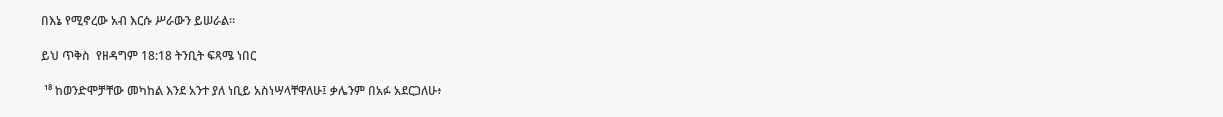በእኔ የሚኖረው አብ እርሱ ሥራውን ይሠራል።

ይህ ጥቅስ  የዘዳግም 18:18 ትንቢት ፍጻሜ ነበር

 ¹⁸ ከወንድሞቻቸው መካከል እንደ አንተ ያለ ነቢይ አስነሣላቸዋለሁ፤ ቃሌንም በአፉ አደርጋለሁ፥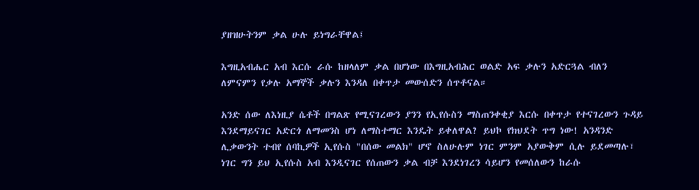ያዘዝሁትንም ቃል ሁሉ ይነግራቸዋል፤

እግዚአብሔር አብ እርሱ ራሱ ከዘላለም ቃል በሆነው በእግዚአብሕር ወልድ አፍ ቃሉን አድርጓል ብለን ለምናምን የቃሉ አማኞች ቃሉን እንዳለ በቀጥታ መውሰድን ሰጥቶናል።

አንድ ሰው ለእነዚያ ሴቶች በግልጽ የሚናገረውን ያንን የኢየሱስን ማስጠንቀቂያ እርሱ በቀጥታ የተናገረውን ጉዳይ እንደማይናገር አድርጎ ለማመንስ ሆነ ለማስተማር እንዴት ይቀለዋል? ይህኮ የክህደት ጥግ ነው! አንዳንድ ሊቃውንት ተብየ ሰባኪዎች ኢየሱስ "በሰው መልክ" ሆኖ ስለሁሉም ነገር ምንም አያውቅም ሲሉ ይደመጣሉ፣ ነገር ግን ይህ ኢየሱስ አብ እንዲናገር የሰጠውን ቃል ብቻ እንደነገረን ሳይሆን የመሰለውን ከራሱ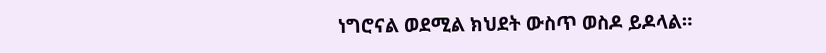ነግሮናል ወደሚል ክህደት ውስጥ ወስዶ ይዶላል።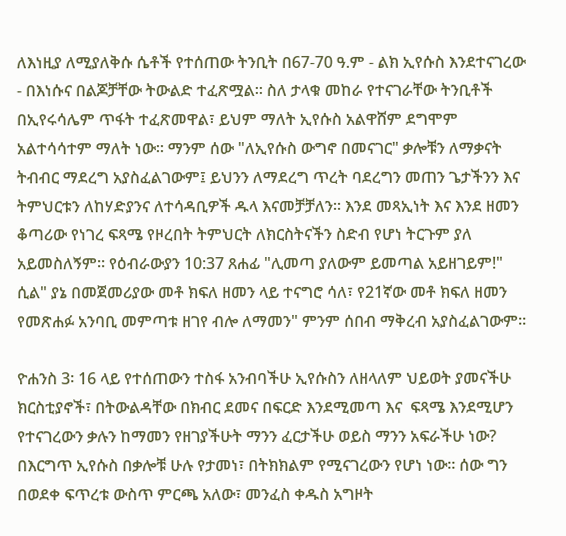ለእነዚያ ለሚያለቅሱ ሴቶች የተሰጠው ትንቢት በ67-70 ዓ.ም - ልክ ኢየሱስ እንደተናገረው - በእነሱና በልጆቻቸው ትውልድ ተፈጽሟል። ስለ ታላቁ መከራ የተናገራቸው ትንቢቶች በኢየሩሳሌም ጥፋት ተፈጽመዋል፣ ይህም ማለት ኢየሱስ አልዋሸም ደግሞም አልተሳሳተም ማለት ነው። ማንም ሰው "ለኢየሱስ ውግኖ በመናገር" ቃሎቹን ለማቃናት ትብብር ማደረግ አያስፈልገውም፤ ይህንን ለማደረግ ጥረት ባደረግን መጠን ጌታችንን እና ትምህርቱን ለከሃድያንና ለተሳዳቢዎች ዱላ እናመቻቻለን። እንደ መጻኢነት እና እንደ ዘመን ቆጣሪው የነገረ ፍጻሜ የዞረበት ትምህርት ለክርስትናችን ስድብ የሆነ ትርጉም ያለ አይመስለኝም። የዕብራውያን 10:37 ጸሐፊ "ሊመጣ ያለውም ይመጣል አይዘገይም!" ሲል" ያኔ በመጀመሪያው መቶ ክፍለ ዘመን ላይ ተናግሮ ሳለ፣ የ21ኛው መቶ ክፍለ ዘመን የመጽሐፉ አንባቢ መምጣቱ ዘገየ ብሎ ለማመን" ምንም ሰበብ ማቅረብ አያስፈልገውም።

ዮሐንስ 3፡ 16 ላይ የተሰጠውን ተስፋ አንብባችሁ ኢየሱስን ለዘላለም ህይወት ያመናችሁ ክርስቲያኖች፣ በትውልዳቸው በክብር ደመና በፍርድ እንደሚመጣ እና  ፍጻሜ እንደሚሆን የተናገረውን ቃሉን ከማመን የዘገያችሁት ማንን ፈርታችሁ ወይስ ማንን አፍራችሁ ነው? በእርግጥ ኢየሱስ በቃሎቹ ሁሉ የታመነ፣ በትክክልም የሚናገረውን የሆነ ነው። ሰው ግን በወደቀ ፍጥረቱ ውስጥ ምርጫ አለው፣ መንፈስ ቀዱስ አግዞት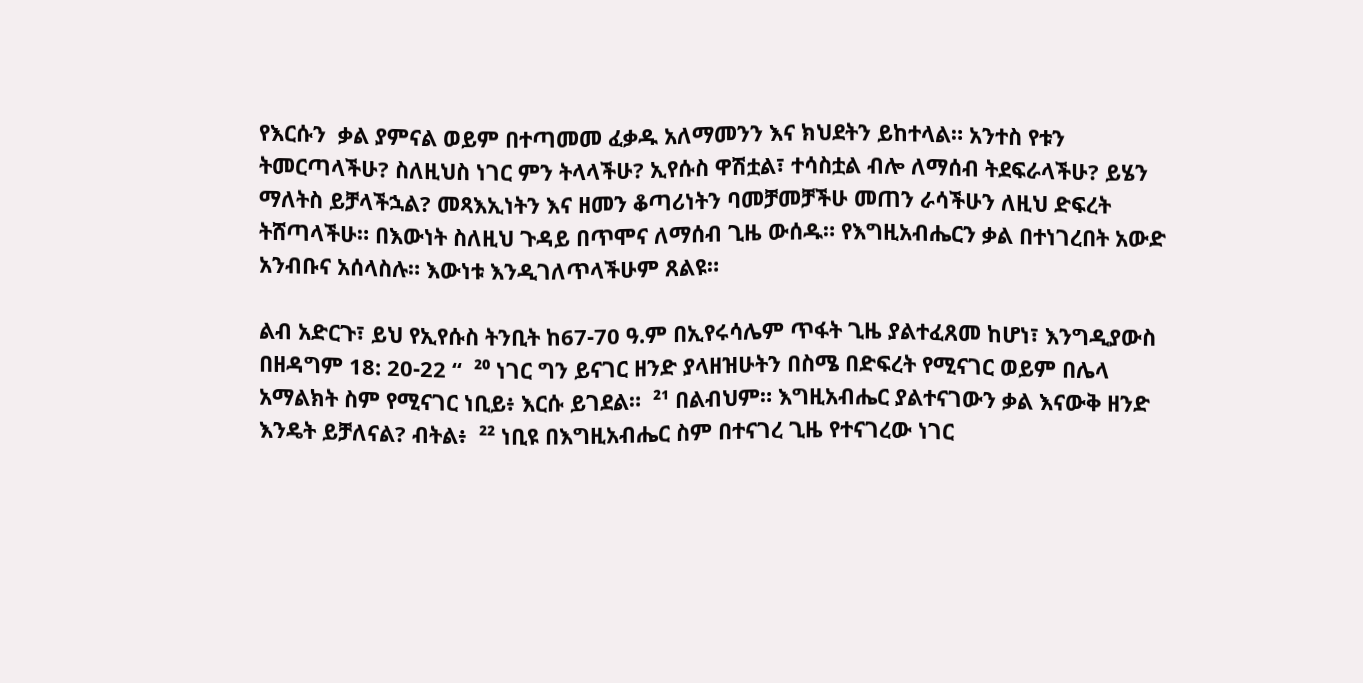የእርሱን  ቃል ያምናል ወይም በተጣመመ ፈቃዱ አለማመንን እና ክህደትን ይከተላል። አንተስ የቱን ትመርጣላችሁ? ስለዚህስ ነገር ምን ትላላችሁ? ኢየሱስ ዋሽቷል፣ ተሳስቷል ብሎ ለማሰብ ትደፍራላችሁ? ይሄን ማለትስ ይቻላችኋል? መጻእኢነትን እና ዘመን ቆጣሪነትን ባመቻመቻችሁ መጠን ራሳችሁን ለዚህ ድፍረት ትሸጣላችሁ። በእውነት ስለዚህ ጉዳይ በጥሞና ለማሰብ ጊዜ ውሰዱ። የእግዚአብሔርን ቃል በተነገረበት አውድ አንብቡና አሰላስሉ። እውነቱ እንዲገለጥላችሁም ጸልዩ።

ልብ አድርጉ፣ ይህ የኢየሱስ ትንቢት ከ67-70 ዓ.ም በኢየሩሳሌም ጥፋት ጊዜ ያልተፈጸመ ከሆነ፣ እንግዲያውስ በዘዳግም 18: 20-22 “  ²⁰ ነገር ግን ይናገር ዘንድ ያላዘዝሁትን በስሜ በድፍረት የሚናገር ወይም በሌላ አማልክት ስም የሚናገር ነቢይ፥ እርሱ ይገደል።  ²¹ በልብህም። እግዚአብሔር ያልተናገውን ቃል እናውቅ ዘንድ እንዴት ይቻለናል? ብትል፥  ²² ነቢዩ በእግዚአብሔር ስም በተናገረ ጊዜ የተናገረው ነገር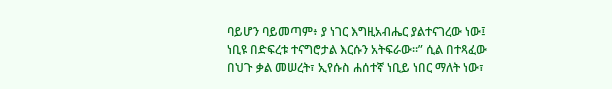ባይሆን ባይመጣም፥ ያ ነገር እግዚአብሔር ያልተናገረው ነው፤ ነቢዩ በድፍረቱ ተናግሮታል እርሱን አትፍራው።” ሲል በተጻፈው በህጉ ቃል መሠረት፣ ኢየሱስ ሐሰተኛ ነቢይ ነበር ማለት ነው፣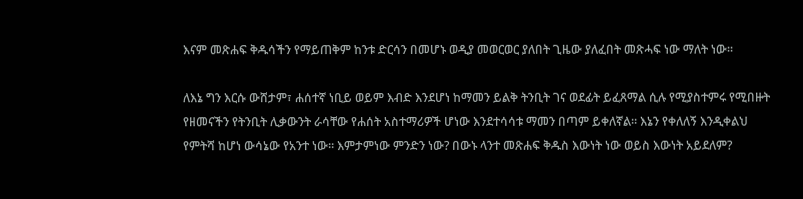እናም መጽሐፍ ቅዱሳችን የማይጠቅም ከንቱ ድርሳን በመሆኑ ወዲያ መወርወር ያለበት ጊዜው ያለፈበት መጽሓፍ ነው ማለት ነው።

ለእኔ ግን እርሱ ውሸታም፣ ሐሰተኛ ነቢይ ወይም እብድ እንደሆነ ከማመን ይልቅ ትንቢት ገና ወደፊት ይፈጸማል ሲሉ የሚያስተምሩ የሚበዙት የዘመናችን የትንቢት ሊቃውንት ራሳቸው የሐሰት አስተማሪዎች ሆነው እንደተሳሳቱ ማመን በጣም ይቀለኛል። እኔን የቀለለኝ እንዲቀልህ የምትሻ ከሆነ ውሳኔው የአንተ ነው። እምታምነው ምንድን ነው? በውኑ ላንተ መጽሐፍ ቅዱስ እውነት ነው ወይስ እውነት አይደለም?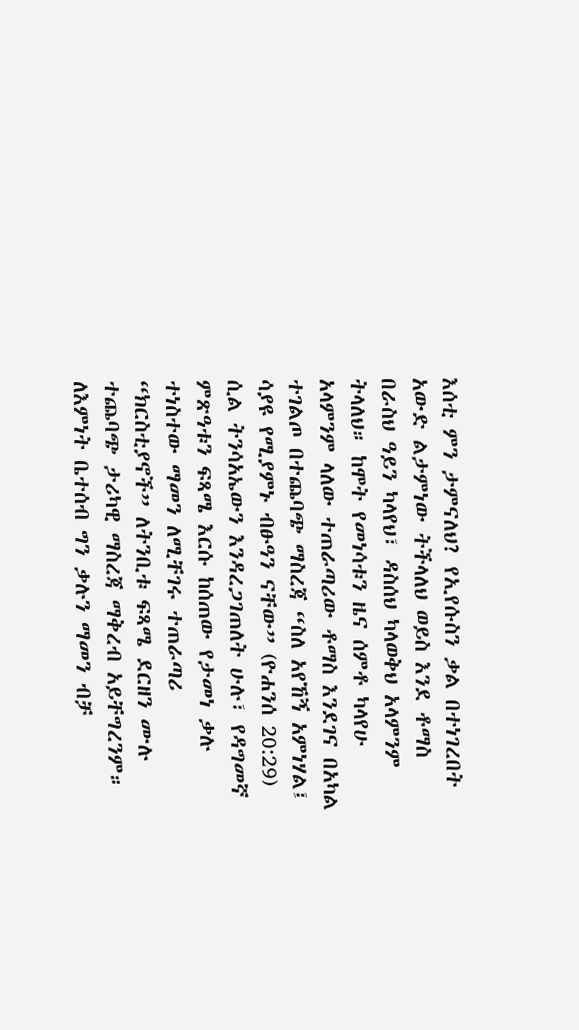እሰቲ ምን ታምናለህ? የኢየሱስን ቃል በተነገረበት አውድ ልታምነው ትችላለህ ወይስ እንደ ቶማስ በራስህ ዓይን ካላየህ፣ ዳስሰህ ካላወቅህ አላምንም ትላለህ። ከሞት የመነሳቱን ዜና ሰምቶ ካላየሁ አላምንም ላለው ተጠራጣሪው ቶማስ እንደገና በአካል ተገልጦ በተጨባጭ ማስረጃ “ስለ አየኸኝ አምነሃል፤ ሳያዩ የሚያምኑ ብፁዓን ናቸው” (ዮሐንሰ 20:29) ሲል ትንሳአኤውን እንዳረጋገጠለት ሁሉ፣ የዳግመኛ ምጽዓቱን ፍጻሜ እርሱ ከሰጠው የታመነ ቃሉ ተነስተው ማመን ለሚቸገሩ ተጠራጣሪ “ክርስቲያኖች” ለትንቢቱ ፍጻሜ ደርዘን ሙሉ ተጨባጭ ታሪካዊ ማስረጃ ማቅረብ አይቸግረንም። ለእምነት ቤተሰብ ግን ቃሉን ማመን ብቻ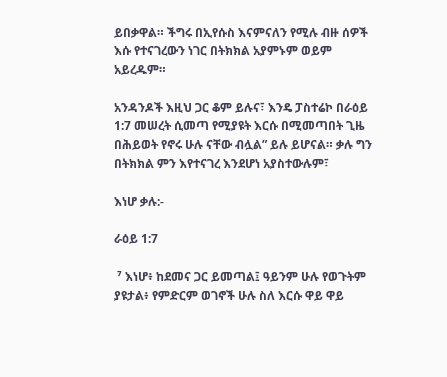ይበቃዋል። ችግሩ በኢየሱስ እናምናለን የሚሉ ብዙ ሰዎች እሱ የተናገረውን ነገር በትክክል አያምኑም ወይም አይረዱም።

አንዳንዶች እዚህ ጋር ቆም ይሉና፣ እንዴ ፓስተሬኮ በራዕይ 1:7 መሠረት ሲመጣ የሚያዩት እርሱ በሚመጣበት ጊዜ በሕይወት የኖሩ ሁሉ ናቸው ብሏል” ይሉ ይሆናል። ቃሉ ግን በትክክል ምን እየተናገረ እንደሆነ አያስተውሉም፣

እነሆ ቃሉ:-

ራዕይ 1:7

 ⁷ እነሆ፥ ከደመና ጋር ይመጣል፤ ዓይንም ሁሉ የወጉትም ያዩታል፥ የምድርም ወገኖች ሁሉ ስለ እርሱ ዋይ ዋይ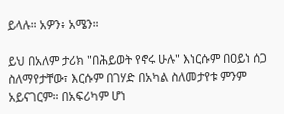ይላሉ። አዎን፥ አሜን።

ይህ በአለም ታሪክ "በሕይወት የኖሩ ሁሉ" እነርሱም በዐይነ ሰጋ ስለማየታቸው፣ እርሱም በገሃድ በአካል ስለመታየቱ ምንም አይናገርም። በአፍሪካም ሆነ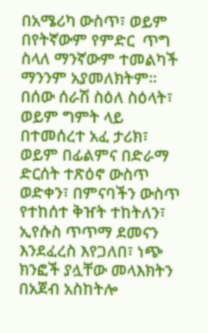በአሜሪካ ውስጥ፣ ወይም በየትኛውም የምድር  ጥግ ስላለ ማንኛውም ተመልካች ማንንም አያመለክትም። በሰው ሰራሽ ስዕለ ስዕላት፣ ወይም ግምት ላይ በተመሰረተ አፈ ታሪክ፣ ወይም በፊልምና በድራማ ድርሰት ተጽዕኖ ውስጥ ወድቀን፣ በምናባችን ውስጥ የተከሰተ ቅዠት ተከትለን፣ ኢየሱስ ጥጥማ ደመናን እንደፈረስ እየጋለበ፣ ነጭ ክንፎች ያሏቸው መላእክትን በአጀብ አስከትሎ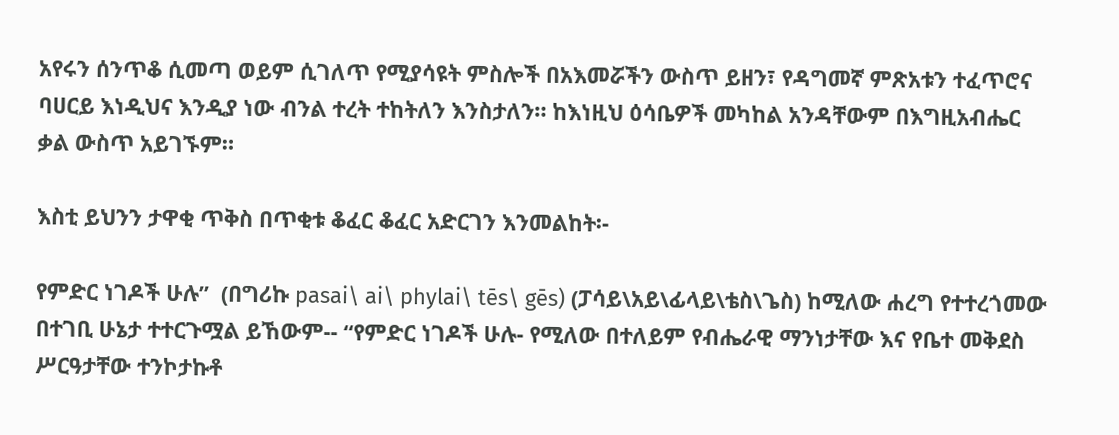አየሩን ሰንጥቆ ሲመጣ ወይም ሲገለጥ የሚያሳዩት ምስሎች በአእመሯችን ውስጥ ይዘን፣ የዳግመኛ ምጽአቱን ተፈጥሮና ባሀርይ እነዲህና እንዲያ ነው ብንል ተረት ተከትለን እንስታለን። ከእነዚህ ዕሳቤዎች መካከል አንዳቸውም በእግዚአብሔር ቃል ውስጥ አይገኙም።

እስቲ ይህንን ታዋቂ ጥቅስ በጥቂቱ ቆፈር ቆፈር አድርገን እንመልከት፡-

የምድር ነገዶች ሁሉ”  (በግሪኩ pasai\ ai\ phylai\ tēs\ gēs) (ፓሳይ\አይ\ፊላይ\ቴስ\ጌስ) ከሚለው ሐረግ የተተረጎመው በተገቢ ሁኔታ ተተርጉሟል ይኸውም-- “የምድር ነገዶች ሁሉ- የሚለው በተለይም የብሔራዊ ማንነታቸው እና የቤተ መቅደስ ሥርዓታቸው ተንኮታኩቶ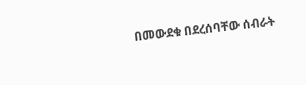በመውደቁ በደረሰባቸው ሰብራት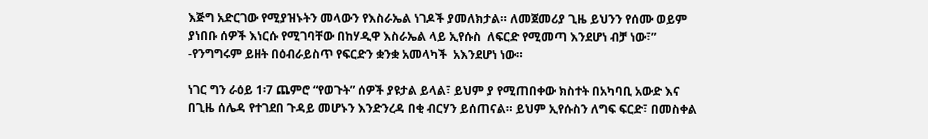እጅግ አድርገው የሚያዝኑትን መላውን የእስራኤል ነገዶች ያመለክታል። ለመጀመሪያ ጊዜ ይህንን የሰሙ ወይም ያነበቡ ሰዎች እነርሱ የሚገባቸው በከሃዲዋ እስራኤል ላይ ኢየሱስ  ለፍርድ የሚመጣ እንደሆነ ብቻ ነው፣” -የንግግሩም ይዘት በዕብራይስጥ የፍርድን ቋንቋ አመላካች  አእንደሆነ ነው።

ነገር ግን ራዕይ 1፡7 ጨምሮ “የወጉት” ሰዎች ያዩታል ይላል፣ ይህም ያ የሚጠበቀው ክስተት በአካባቢ አውድ እና በጊዜ ሰሌዳ የተገደበ ጉዳይ መሆኑን እንድንረዳ በቂ ብርሃን ይሰጠናል። ይህም ኢየሱስን ለግፍ ፍርድ፣ በመስቀል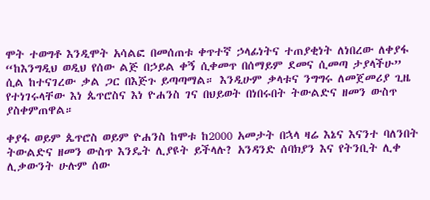ሞት ተወግቶ እንዲሞት አሳልፎ በመሰጠቱ ቀጥተኛ ኃላፊነትና ተጠያቂነት ለነበረው ለቀያፋ “ከእንግዲህ ወዲህ የሰው ልጅ በኃይል ቀኝ ሲቀመጥ በሰማይም ደመና ሲመጣ ታያላችሁ” ሲል ከተናገረው ቃል ጋር በእጅጉ ይጣጣማል። እንዲሁም ቃላቱና ንግግሩ ለመጀመሪያ ጊዜ የተነገሩላቸው እነ ጴጥሮስና እነ ዮሐንስ ገና በህይወት በነበሩበት ትውልድና ዘመን ውስጥ ያስቀምጠዋል።

ቀያፋ ወይም ጴጥሮስ ወይም ዮሐንስ ከሞቱ ከ2000 አመታት በኋላ ዛሬ እኔና እናንተ ባለንበት ትውልድና ዘመን ውስጥ እንዴት ሊያዩት ይችላሉ? አንዳንድ ሰባክያን እና የትንቢት ሊቀ ሊቃውንት ሁሉም ሰው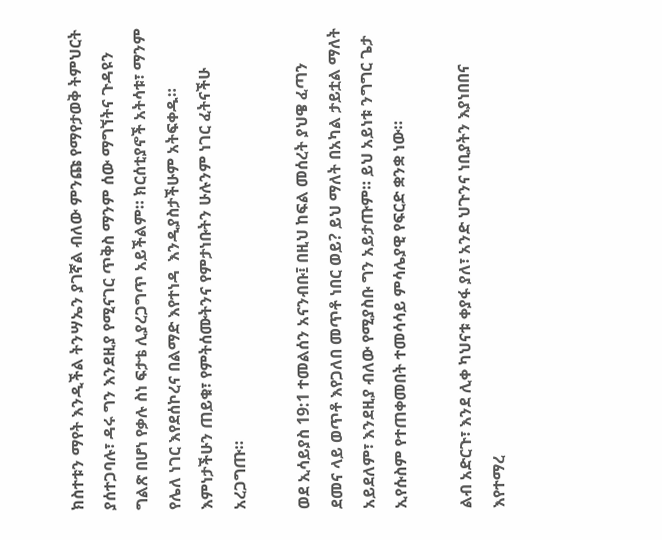ክስተቱን ማየት እንዲችል ትንሣኤን ያገኛል ብለው ምንጩ የማየታወቅ ትምህርት ያሰተጋባሉ፣ ዳሩ ግን እንደዚያ የሚናገር ጥቅስ ማንም ሰው ማግኘትና ጉዳዩን ግልጽ በሆነ የቃሉ ስነ ፍታቴ ሊያረጋግጥ አይችልም። ክርሰቲያኖች አትሳቱ፣ ማንም የሌለ ነገር እየደሰኮረና በልማድ እየተነዳ  እንዲያስታችሁም አትፍቀዱ። እምነታችሁን ጠይቁ፣ የምትሰሙትንና የምታነቡትን ሁሉንም ነገር ፈትናችሁ አረጋግጡ።

ወደ ኢሳይያስ 19:1 ተመልሰን አናንብቡ፤ በዚህ ከፍል መሰረት ያህዌ ፈጣን ደመና ላይ ወጥቶ እየጋለበ መጥቶ ነበር ወይ? ይህ ማለት በአካል ታይቷል ማለት አይደለም፣ እንደዚያ ብለው የሚያስቡ ግን አይታጡም። ይህ አይነቱ ንግግር ጌታ ኢየሱስም የተጠቀመበት ተመሳሳይ ምሳሌያዊ የፍርድ ቋንቋ ነው።

ልብ አድርጉ፣ እንደ ሊቀ ካህናቱ ቀያፋ ያለ፣ አንድ ህጉንና ነቢያትን እያነበበና እየተማረ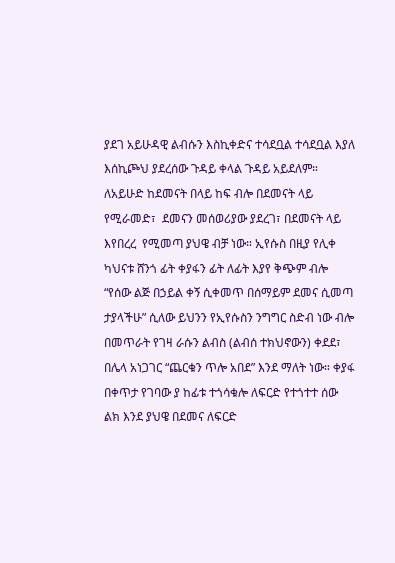ያደገ አይሁዳዊ ልብሱን እስኪቀድና ተሳደቧል ተሳደቧል እያለ እሰኪጮህ ያደረሰው ጉዳይ ቀላል ጉዳይ አይደለም። ለአይሁድ ከደመናት በላይ ከፍ ብሎ በደመናት ላይ የሚራመድ፣  ደመናን መሰወሪያው ያደረገ፣ በደመናት ላይ እየበረረ  የሚመጣ ያህዌ ብቻ ነው። ኢየሱስ በዚያ የሊቀ ካህናቱ ሸንጎ ፊት ቀያፋን ፊት ለፊት እያየ ቅጭም ብሎ “የሰው ልጅ በኃይል ቀኝ ሲቀመጥ በሰማይም ደመና ሲመጣ ታያላችሁ” ሲለው ይህንን የኢየሱስን ንግግር ስድብ ነው ብሎ በመጥራት የገዛ ራሱን ልብስ (ልብሰ ተክህኖውን) ቀደደ፣  በሌላ አነጋገር “ጨርቁን ጥሎ አበደ” እንደ ማለት ነው። ቀያፋ በቀጥታ የገባው ያ ከፊቱ ተጎሳቁሎ ለፍርድ የተጎተተ ሰው ልክ እንደ ያህዌ በደመና ለፍርድ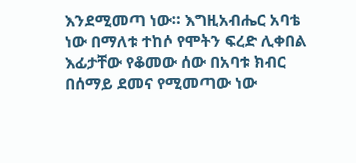እንደሚመጣ ነው። እግዚአብሔር አባቴ ነው በማለቱ ተከሶ የሞትን ፍረድ ሊቀበል እፊታቸው የቆመው ሰው በአባቱ ክብር  በሰማይ ደመና የሚመጣው ነው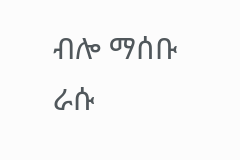ብሎ ማሰቡ ራሱ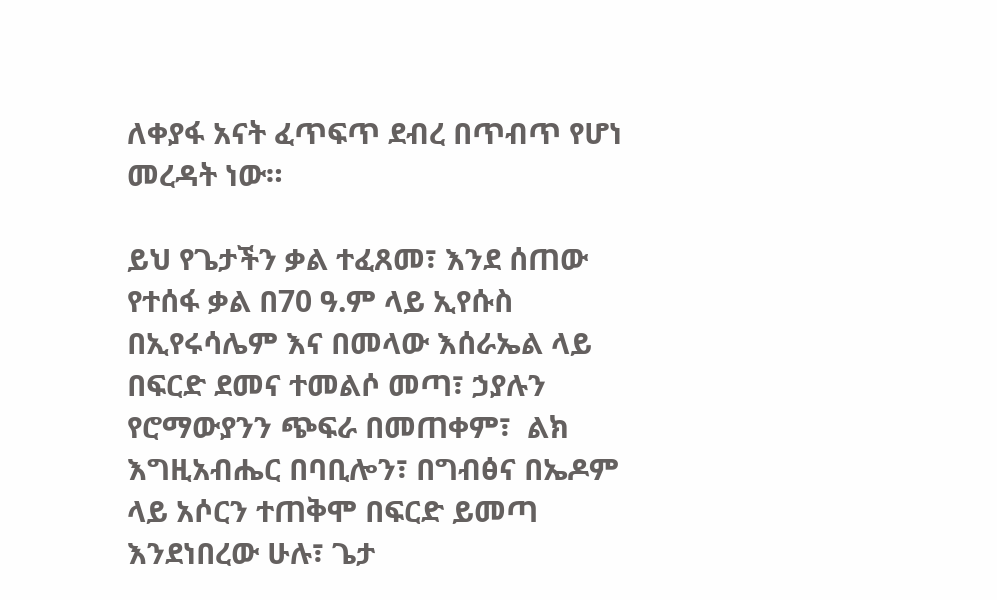ለቀያፋ አናት ፈጥፍጥ ደብረ በጥብጥ የሆነ መረዳት ነው።

ይህ የጌታችን ቃል ተፈጸመ፣ እንደ ሰጠው የተሰፋ ቃል በ70 ዓ.ም ላይ ኢየሱስ በኢየሩሳሌም እና በመላው እሰራኤል ላይ በፍርድ ደመና ተመልሶ መጣ፣ ኃያሉን የሮማውያንን ጭፍራ በመጠቀም፣  ልክ እግዚአብሔር በባቢሎን፣ በግብፅና በኤዶም ላይ አሶርን ተጠቅሞ በፍርድ ይመጣ እንደነበረው ሁሉ፣ ጌታ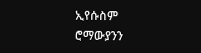ኢየሱስም ሮማውያንን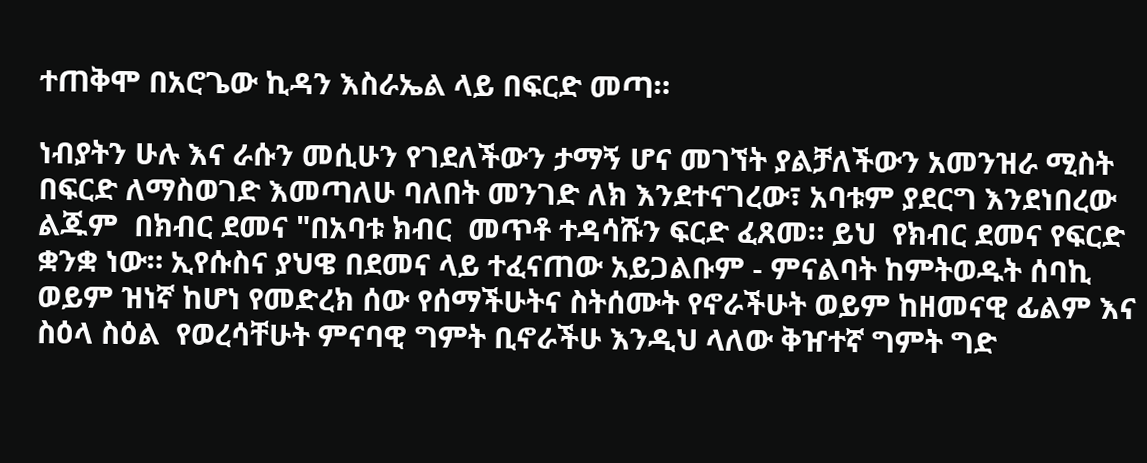ተጠቅሞ በአሮጌው ኪዳን እስራኤል ላይ በፍርድ መጣ።

ነብያትን ሁሉ እና ራሱን መሲሁን የገደለችውን ታማኝ ሆና መገኘት ያልቻለችውን አመንዝራ ሚስት በፍርድ ለማስወገድ እመጣለሁ ባለበት መንገድ ለክ እንደተናገረው፣ አባቱም ያደርግ እንደነበረው ልጁም  በክብር ደመና "በአባቱ ክብር  መጥቶ ተዳሳሹን ፍርድ ፈጸመ። ይህ  የክብር ደመና የፍርድ ቋንቋ ነው። ኢየሱስና ያህዌ በደመና ላይ ተፈናጠው አይጋልቡም - ምናልባት ከምትወዱት ሰባኪ ወይም ዝነኛ ከሆነ የመድረክ ሰው የሰማችሁትና ስትሰሙት የኖራችሁት ወይም ከዘመናዊ ፊልም እና ስዕላ ስዕል  የወረሳቸሁት ምናባዊ ግምት ቢኖራችሁ እንዲህ ላለው ቅዠተኛ ግምት ግድ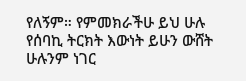የለኝም። የምመክራችሁ ይህ ሁሉ የሰባኪ ትርክት እውነት ይሁን ውሸት ሁሉንም ነገር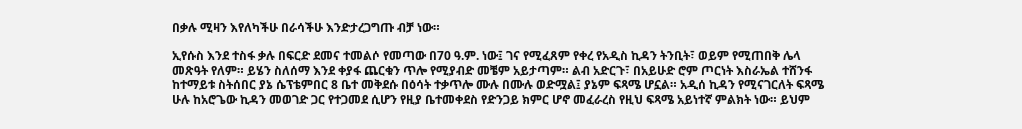በቃሉ ሚዛን እየለካችሁ በራሳችሁ እንድታረጋግጡ ብቻ ነው።

ኢየሱስ እንደ ተስፋ ቃሉ በፍርድ ደመና ተመልሶ የመጣው በ70 ዓ.ም. ነው፤ ገና የሚፈጸም የቀረ የአዲስ ኪዳን ትንቢት፣ ወይም የሚጠበቅ ሌላ መጽዓት የለም። ይሄን ስለሰማ እንደ ቀያፋ ጨርቁን ጥሎ የሚያብድ መቼም አይታጣም። ልብ አድርጉ፣ በአይሁድ ሮም ጦርነት እስራኤል ተሸንፋ ከተማይቱ ስትሰበር ያኔ ሴፕቴምበር 8 ቤተ መቅደሱ በዕሳት ተቃጥሎ ሙሉ በሙሉ ወድሟል፤ ያኔም ፍጻሜ ሆኗል። አዲሰ ኪዳን የሚናገርለት ፍጻሜ ሁሉ ከአሮጌው ኪዳን መወገድ ጋር የተጋመደ ሲሆን የዚያ ቤተመቀደስ የድንጋይ ክምር ሆኖ መፈራረስ የዚህ ፍጻሜ አይነተኛ ምልክት ነው። ይህም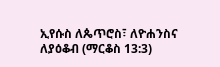ኢየሱስ ለጴጥሮስ፣ ለዮሐንስና ለያዕቆብ (ማርቆስ 13:3)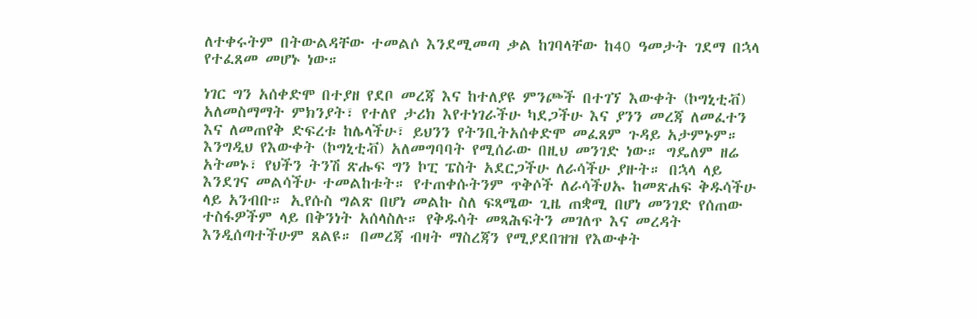ለተቀሩትም በትውልዳቸው ተመልሶ እንደሚመጣ ቃል ከገባላቸው ከ40 ዓመታት ገደማ በኋላ የተፈጸመ መሆኑ ነው።

ነገር ግን አሰቀድሞ በተያዘ የደቦ መረጃ እና ከተለያዩ ምንጮች በተገኘ እውቀት (ኮግኒቲቭ) አለመስማማት ምክንያት፣ የተለየ ታሪክ እየተነገራችሁ ካደጋችሁ እና ያንን መረጃ ለመፈተን እና ለመጠየቅ ድፍረቱ ከሌላችሁ፣ ይህንን የትንቢትአሰቀድሞ መፈጸም ጉዳይ አታምኑም። እንግዲህ የእውቀት (ኮግኒቲቭ) አለመግባባት የሚሰራው በዚህ መንገድ ነው። ግዴለም ዘሬ አትመኑ፣ የህችን ትንሽ ጽሑፍ ግን ኮፒ ፔስት አደርጋችሁ ለራሳችሁ ያዙት። በኋላ ላይ እንደገና መልሳችሁ ተመልከቱት። የተጠቀሱትንም ጥቅሶች ለራሳችሀኡ ከመጽሐፍ ቅዱሳችሁ ላይ አንብቡ። ኢየሱስ ግልጽ በሆነ መልኩ ስለ ፍጻሜው ጊዜ ጠቋሚ በሆነ መንገድ የሰጠው ተስፋዎችም ላይ በቅንነት አሰላስሉ። የቅዱሳት መጻሕፍትን መገለጥ እና መረዳት እንዲሰጣተችሁም ጸልዩ። በመረጃ ብዛት ማስረጃን የሚያደበዝዝ የእውቀት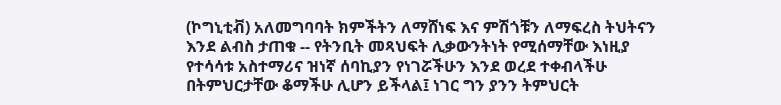(ኮግኒቲቭ) አለመግባባት ክምችትን ለማሸነፍ እና ምሽጎቹን ለማፍረስ ትህትናን እንደ ልብስ ታጠቁ -- የትንቢት መጻህፍት ሊቃውንትነት የሚሰማቸው እነዚያ የተሳሳቱ አስተማሪና ዝነኛ ሰባኪያን የነገሯችሁን እንደ ወረደ ተቀብላችሁ በትምህርታቸው ቆማችሁ ሊሆን ይችላል፤ ነገር ግን ያንን ትምህርት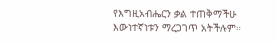የእግዚአብሔርን ቃል ተጠቅማችሁ እውነተኛነቱን ማረጋገጥ አትችሉም።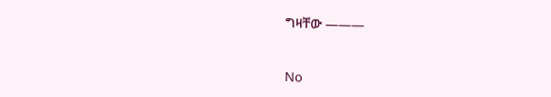ግዛቸው ———


No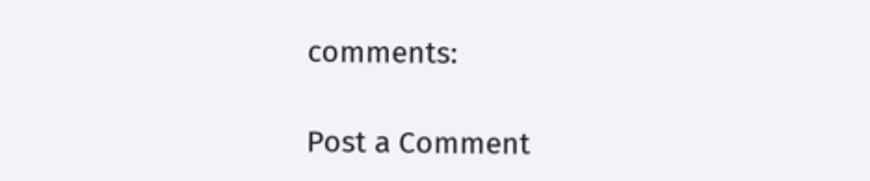comments:

Post a Comment